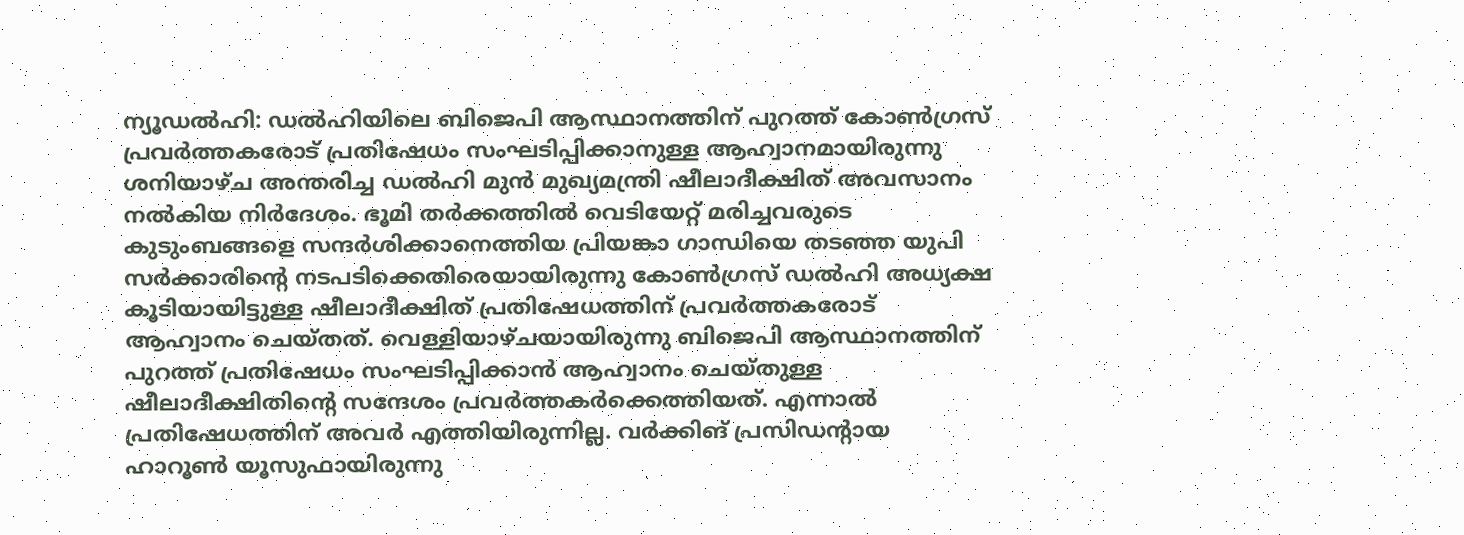ന്യൂഡൽഹി: ഡൽഹിയിലെ ബിജെപി ആസ്ഥാനത്തിന് പുറത്ത് കോൺഗ്രസ് പ്രവർത്തകരോട് പ്രതിഷേധം സംഘടിപ്പിക്കാനുള്ള ആഹ്വാനമായിരുന്നു ശനിയാഴ്ച അന്തരിച്ച ഡൽഹി മുൻ മുഖ്യമന്ത്രി ഷീലാദീക്ഷിത് അവസാനം നൽകിയ നിർദേശം. ഭൂമി തർക്കത്തിൽ വെടിയേറ്റ് മരിച്ചവരുടെ കുടുംബങ്ങളെ സന്ദർശിക്കാനെത്തിയ പ്രിയങ്കാ ഗാന്ധിയെ തടഞ്ഞ യുപി സർക്കാരിന്റെ നടപടിക്കെതിരെയായിരുന്നു കോൺഗ്രസ് ഡൽഹി അധ്യക്ഷ കൂടിയായിട്ടുള്ള ഷീലാദീക്ഷിത് പ്രതിഷേധത്തിന് പ്രവർത്തകരോട് ആഹ്വാനം ചെയ്തത്. വെള്ളിയാഴ്ചയായിരുന്നു ബിജെപി ആസ്ഥാനത്തിന് പുറത്ത് പ്രതിഷേധം സംഘടിപ്പിക്കാൻ ആഹ്വാനം ചെയ്തുള്ള ഷീലാദീക്ഷിതിന്റെ സന്ദേശം പ്രവർത്തകർക്കെത്തിയത്. എന്നാൽ പ്രതിഷേധത്തിന് അവർ എത്തിയിരുന്നില്ല. വർക്കിങ് പ്രസിഡന്റായ ഹാറൂൺ യൂസുഫായിരുന്നു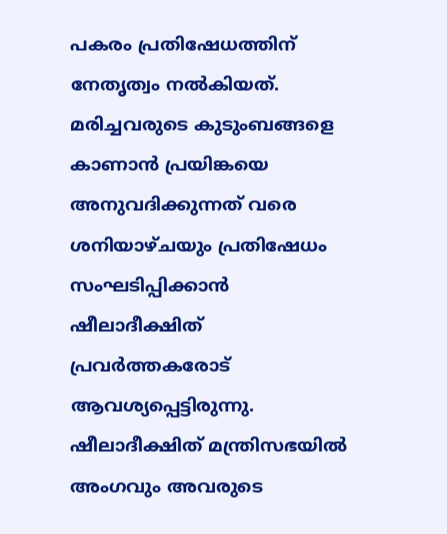പകരം പ്രതിഷേധത്തിന് നേതൃത്വം നൽകിയത്. മരിച്ചവരുടെ കുടുംബങ്ങളെ കാണാൻ പ്രയിങ്കയെ അനുവദിക്കുന്നത് വരെ ശനിയാഴ്ചയും പ്രതിഷേധം സംഘടിപ്പിക്കാൻ ഷീലാദീക്ഷിത് പ്രവർത്തകരോട് ആവശ്യപ്പെട്ടിരുന്നു. ഷീലാദീക്ഷിത് മന്ത്രിസഭയിൽ അംഗവും അവരുടെ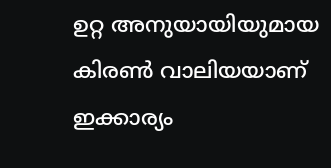ഉറ്റ അനുയായിയുമായ കിരൺ വാലിയയാണ് ഇക്കാര്യം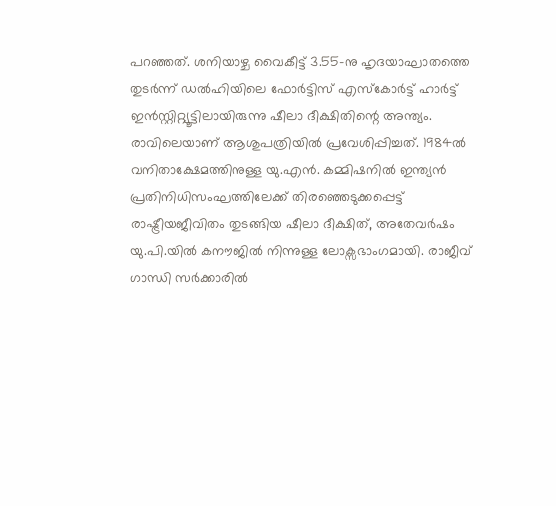പറഞ്ഞത്. ശനിയാഴ്ച വൈകീട്ട് 3.55-നു ഹൃദയാഘാതത്തെ തുടർന്ന് ഡൽഹിയിലെ ഫോർട്ടിസ് എസ്കോർട്ട് ഹാർട്ട് ഇൻസ്റ്റിറ്റ്യൂട്ടിലായിരുന്നു ഷീലാ ദീക്ഷിതിന്റെ അന്ത്യം. രാവിലെയാണ് ആശുപത്രിയിൽ പ്രവേശിപ്പിച്ചത്. 1984ൽ വനിതാക്ഷേമത്തിനുള്ള യു.എൻ. കമ്മിഷനിൽ ഇന്ത്യൻ പ്രതിനിധിസംഘത്തിലേക്ക് തിരഞ്ഞെടുക്കപ്പെട്ട് രാഷ്ട്രീയജീവിതം തുടങ്ങിയ ഷീലാ ദീക്ഷിത്, അതേവർഷം യു.പി.യിൽ കനൗജിൽ നിന്നുള്ള ലോക്സഭാംഗമായി. രാജീവ് ഗാന്ധി സർക്കാരിൽ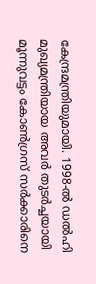കേന്ദ്രമന്ത്രിയുമായി. 1998-ൽ ഡൽഹി മുഖ്യമന്ത്രിയായ അവർ തുടർച്ചയായി മൂന്നുവട്ടം കോൺഗ്രസ് സർക്കാരിനെ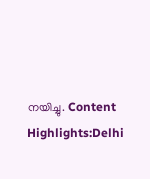നയിച്ചു. Content Highlights:Delhi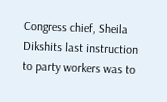Congress chief, Sheila Dikshits last instruction to party workers was to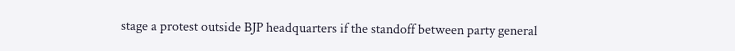stage a protest outside BJP headquarters if the standoff between party general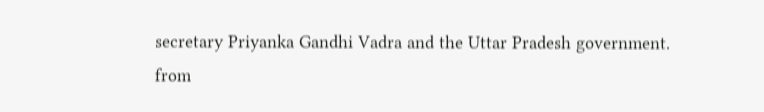secretary Priyanka Gandhi Vadra and the Uttar Pradesh government.
from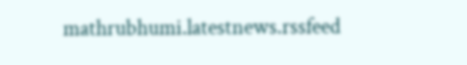mathrubhumi.latestnews.rssfeed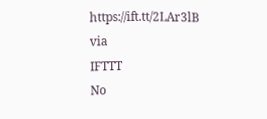https://ift.tt/2LAr3lB
via
IFTTT
No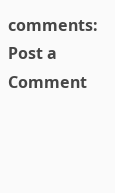comments:
Post a Comment